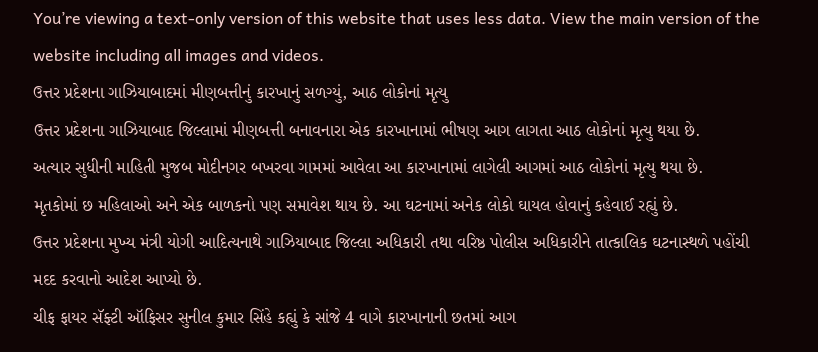You’re viewing a text-only version of this website that uses less data. View the main version of the website including all images and videos.
ઉત્તર પ્રદેશના ગાઝિયાબાદમાં મીણબત્તીનું કારખાનું સળગ્યું, આઠ લોકોનાં મૃત્યુ
ઉત્તર પ્રદેશના ગાઝિયાબાદ જિલ્લામાં મીણબત્તી બનાવનારા એક કારખાનામાં ભીષણ આગ લાગતા આઠ લોકોનાં મૃત્યુ થયા છે.
અત્યાર સુધીની માહિતી મુજબ મોદીનગર બખરવા ગામમાં આવેલા આ કારખાનામાં લાગેલી આગમાં આઠ લોકોનાં મૃત્યુ થયા છે.
મૃતકોમાં છ મહિલાઓ અને એક બાળકનો પણ સમાવેશ થાય છે. આ ઘટનામાં અનેક લોકો ઘાયલ હોવાનું કહેવાઈ રહ્યું છે.
ઉત્તર પ્રદેશના મુખ્ય મંત્રી યોગી આદિત્યનાથે ગાઝિયાબાદ જિલ્લા અધિકારી તથા વરિષ્ઠ પોલીસ અધિકારીને તાત્કાલિક ઘટનાસ્થળે પહોંચી મદદ કરવાનો આદેશ આપ્યો છે.
ચીફ ફાયર સૅફ્ટી ઑફિસર સુનીલ કુમાર સિંહે કહ્યું કે સાંજે 4 વાગે કારખાનાની છતમાં આગ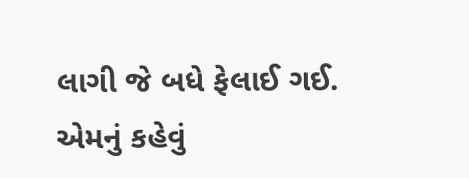લાગી જે બધે ફેલાઈ ગઈ.
એમનું કહેવું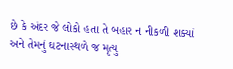છે કે અંદર જે લોકો હતા તે બહાર ન નીકળી શક્યાં અને તેમનું ઘટનાસ્થળે જ મૃત્યુ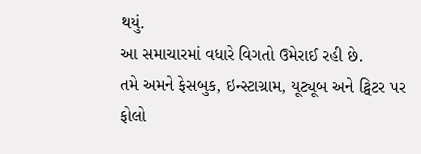થયું.
આ સમાચારમાં વધારે વિગતો ઉમેરાઈ રહી છે.
તમે અમને ફેસબુક, ઇન્સ્ટાગ્રામ, યૂટ્યૂબ અને ટ્વિટર પર ફોલો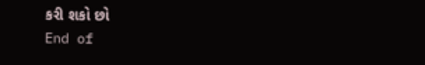કરી શકો છો
End of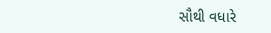સૌથી વધારે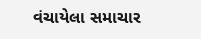વંચાયેલા સમાચાર